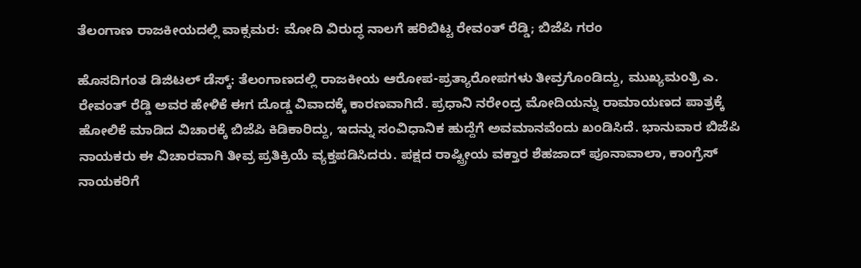ತೆಲಂಗಾಣ ರಾಜಕೀಯದಲ್ಲಿ ವಾಕ್ಸಮರ: ಮೋದಿ ವಿರುದ್ಧ ನಾಲಗೆ ಹರಿಬಿಟ್ಟ ರೇವಂತ್ ರೆಡ್ಡಿ; ಬಿಜೆಪಿ ಗರಂ

ಹೊಸದಿಗಂತ ಡಿಜಿಟಲ್ ಡೆಸ್ಕ್: ತೆಲಂಗಾಣದಲ್ಲಿ ರಾಜಕೀಯ ಆರೋಪ-ಪ್ರತ್ಯಾರೋಪಗಳು ತೀವ್ರಗೊಂಡಿದ್ದು, ಮುಖ್ಯಮಂತ್ರಿ ಎ. ರೇವಂತ್ ರೆಡ್ಡಿ ಅವರ ಹೇಳಿಕೆ ಈಗ ದೊಡ್ಡ ವಿವಾದಕ್ಕೆ ಕಾರಣವಾಗಿದೆ. ಪ್ರಧಾನಿ ನರೇಂದ್ರ ಮೋದಿಯನ್ನು ರಾಮಾಯಣದ ಪಾತ್ರಕ್ಕೆ ಹೋಲಿಕೆ ಮಾಡಿದ ವಿಚಾರಕ್ಕೆ ಬಿಜೆಪಿ ಕಿಡಿಕಾರಿದ್ದು, ಇದನ್ನು ಸಂವಿಧಾನಿಕ ಹುದ್ದೆಗೆ ಅವಮಾನವೆಂದು ಖಂಡಿಸಿದೆ. ಭಾನುವಾರ ಬಿಜೆಪಿ ನಾಯಕರು ಈ ವಿಚಾರವಾಗಿ ತೀವ್ರ ಪ್ರತಿಕ್ರಿಯೆ ವ್ಯಕ್ತಪಡಿಸಿದರು. ಪಕ್ಷದ ರಾಷ್ಟ್ರೀಯ ವಕ್ತಾರ ಶೆಹಜಾದ್ ಪೂನಾವಾಲಾ, ಕಾಂಗ್ರೆಸ್ ನಾಯಕರಿಗೆ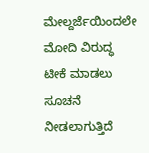ಮೇಲ್ದರ್ಜೆಯಿಂದಲೇ ಮೋದಿ ವಿರುದ್ಧ ಟೀಕೆ ಮಾಡಲು ಸೂಚನೆ ನೀಡಲಾಗುತ್ತಿದೆ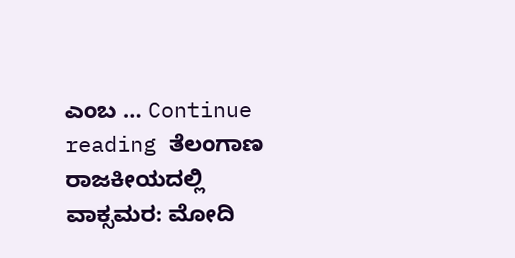ಎಂಬ … Continue reading ತೆಲಂಗಾಣ ರಾಜಕೀಯದಲ್ಲಿ ವಾಕ್ಸಮರ: ಮೋದಿ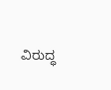ವಿರುದ್ಧ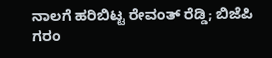ನಾಲಗೆ ಹರಿಬಿಟ್ಟ ರೇವಂತ್ ರೆಡ್ಡಿ; ಬಿಜೆಪಿ ಗರಂ